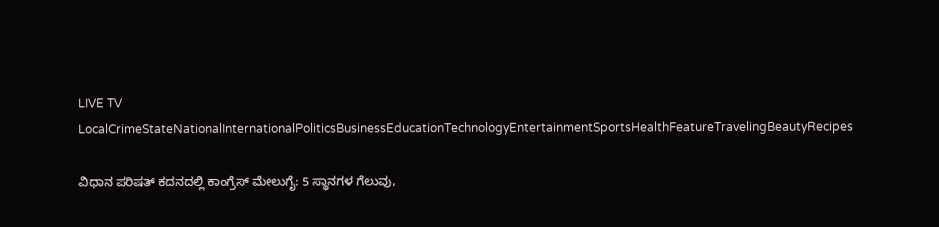LIVE TV LocalCrimeStateNationalInternationalPoliticsBusinessEducationTechnologyEntertainmentSportsHealthFeatureTravelingBeautyRecipes

ವಿಧಾನ ಪರಿಷತ್ ಕದನದಲ್ಲಿ ಕಾಂಗ್ರೆಸ್ ಮೇಲುಗೈ: 5 ಸ್ಥಾನಗಳ ಗೆಲುವು,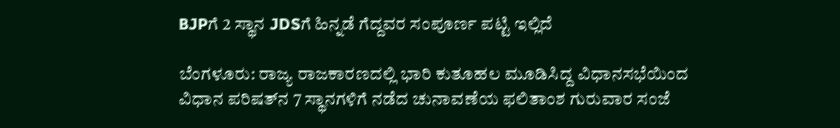BJPಗೆ 2 ಸ್ಥಾನ JDSಗೆ ಹಿನ್ನಡೆ ಗೆದ್ದವರ ಸಂಪೂರ್ಣ ಪಟ್ಟಿ ಇಲ್ಲಿದೆ

ಬೆಂಗಳೂರು: ರಾಜ್ಯ ರಾಜಕಾರಣದಲ್ಲಿ ಭಾರಿ ಕುತೂಹಲ ಮೂಡಿಸಿದ್ದ ವಿಧಾನಸಭೆಯಿಂದ ವಿಧಾನ ಪರಿಷತ್‌ನ 7 ಸ್ಥಾನಗಳಿಗೆ ನಡೆದ ಚುನಾವಣೆಯ ಫಲಿತಾಂಶ ಗುರುವಾರ ಸಂಜೆ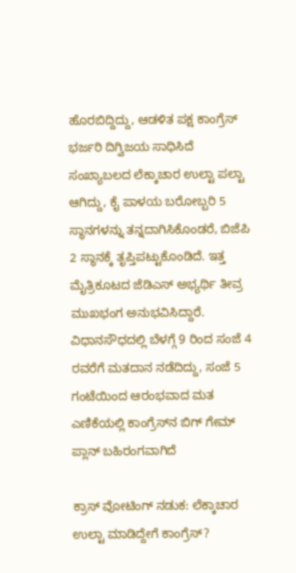ಹೊರಬಿದ್ದಿದ್ದು, ಆಡಳಿತ ಪಕ್ಷ ಕಾಂಗ್ರೆಸ್ ಭರ್ಜರಿ ದಿಗ್ವಿಜಯ ಸಾಧಿಸಿದೆ ಸಂಖ್ಯಾಬಲದ ಲೆಕ್ಕಾಚಾರ ಉಲ್ಟಾ ಪಲ್ಟಾ ಆಗಿದ್ದು, ಕೈ ಪಾಳಯ ಬರೋಬ್ಬರಿ 5 ಸ್ಥಾನಗಳನ್ನು ತನ್ನದಾಗಿಸಿಕೊಂಡರೆ, ಬಿಜೆಪಿ 2 ಸ್ಥಾನಕ್ಕೆ ತೃಪ್ತಿಪಟ್ಟುಕೊಂಡಿದೆ. ಇತ್ತ ಮೈತ್ರಿಕೂಟದ ಜೆಡಿಎಸ್ ಅಭ್ಯರ್ಥಿ ತೀವ್ರ ಮುಖಭಂಗ ಅನುಭವಿಸಿದ್ದಾರೆ.
ವಿಧಾನಸೌಧದಲ್ಲಿ ಬೆಳಗ್ಗೆ 9 ರಿಂದ ಸಂಜೆ 4 ರವರೆಗೆ ಮತದಾನ ನಡೆದಿದ್ದು, ಸಂಜೆ 5 ಗಂಟೆಯಿಂದ ಆರಂಭವಾದ ಮತ ಎಣಿಕೆಯಲ್ಲಿ ಕಾಂಗ್ರೆಸ್‌ನ ಬಿಗ್ ಗೇಮ್ ಪ್ಲಾನ್ ಬಹಿರಂಗವಾಗಿದೆ

ಕ್ರಾಸ್ ವೋಟಿಂಗ್ ನಡುಕ: ಲೆಕ್ಕಾಚಾರ ಉಲ್ಟಾ ಮಾಡಿದ್ದೇಗೆ ಕಾಂಗ್ರೆಸ್?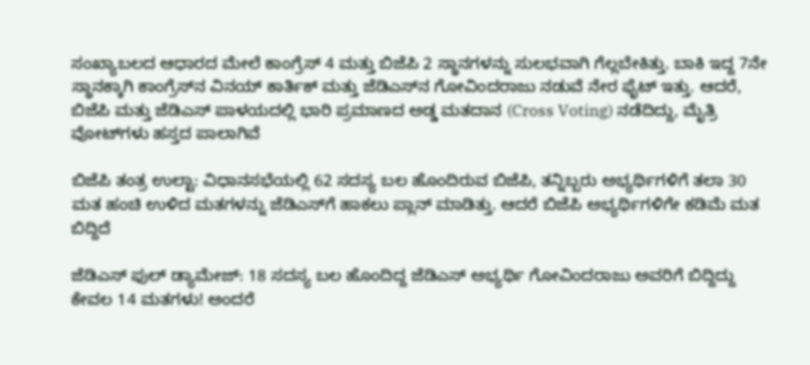ಸಂಖ್ಯಾಬಲದ ಆಧಾರದ ಮೇಲೆ ಕಾಂಗ್ರೆಸ್ 4 ಮತ್ತು ಬಿಜೆಪಿ 2 ಸ್ಥಾನಗಳನ್ನು ಸುಲಭವಾಗಿ ಗೆಲ್ಲಬೇಕಿತ್ತು. ಬಾಕಿ ಇದ್ದ 7ನೇ ಸ್ಥಾನಕ್ಕಾಗಿ ಕಾಂಗ್ರೆಸ್‌ನ ವಿನಯ್ ಕಾರ್ತಿಕ್ ಮತ್ತು ಜೆಡಿಎಸ್‌ನ ಗೋವಿಂದರಾಜು ನಡುವೆ ನೇರ ಫೈಟ್ ಇತ್ತು. ಆದರೆ, ಬಿಜೆಪಿ ಮತ್ತು ಜೆಡಿಎಸ್ ಪಾಳಯದಲ್ಲಿ ಭಾರಿ ಪ್ರಮಾಣದ ಅಡ್ಡ ಮತದಾನ (Cross Voting) ನಡೆದಿದ್ದು, ಮೈತ್ರಿ ವೋಟ್‌ಗಳು ಹಸ್ತದ ಪಾಲಾಗಿವೆ

ಬಿಜೆಪಿ ತಂತ್ರ ಉಲ್ಟಾ: ವಿಧಾನಸಭೆಯಲ್ಲಿ 62 ಸದಸ್ಯ ಬಲ ಹೊಂದಿರುವ ಬಿಜೆಪಿ, ತನ್ನಿಬ್ಬರು ಅಭ್ಯರ್ಥಿಗಳಿಗೆ ತಲಾ 30 ಮತ ಹಂಚಿ ಉಳಿದ ಮತಗಳನ್ನು ಜೆಡಿಎಸ್‌ಗೆ ಹಾಕಲು ಪ್ಲಾನ್ ಮಾಡಿತ್ತು. ಆದರೆ ಬಿಜೆಪಿ ಅಭ್ಯರ್ಥಿಗಳಿಗೇ ಕಡಿಮೆ ಮತ ಬಿದ್ದಿದೆ

ಜೆಡಿಎಸ್ ಫುಲ್ ಡ್ಯಾಮೇಜ್: 18 ಸದಸ್ಯ ಬಲ ಹೊಂದಿದ್ದ ಜೆಡಿಎಸ್ ಅಭ್ಯರ್ಥಿ ಗೋವಿಂದರಾಜು ಅವರಿಗೆ ಬಿದ್ದಿದ್ದು ಕೇವಲ 14 ಮತಗಳು! ಅಂದರೆ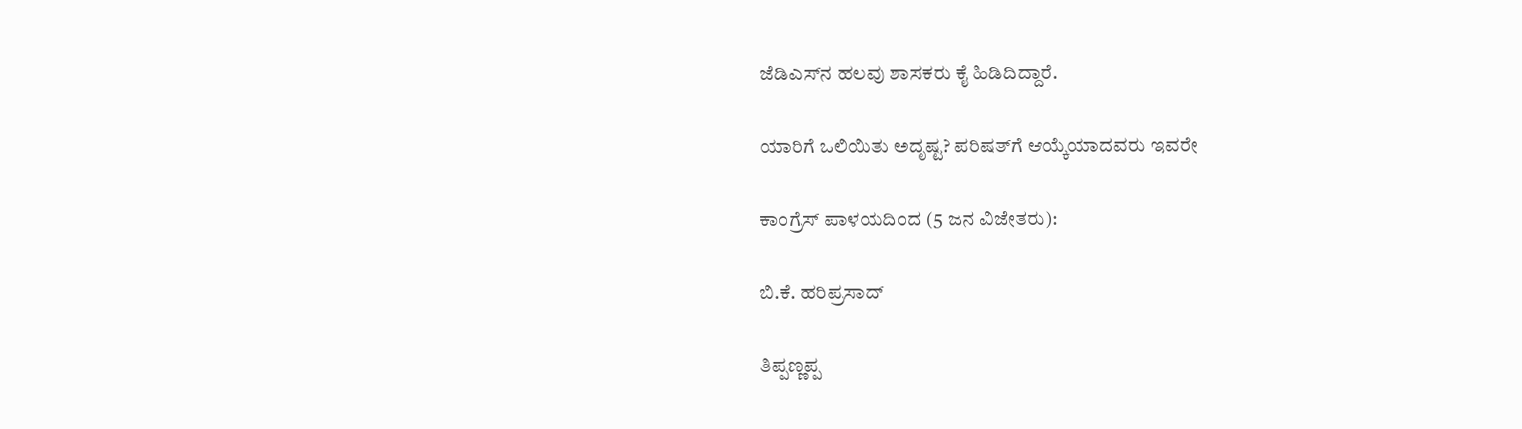ಜೆಡಿಎಸ್‌ನ ಹಲವು ಶಾಸಕರು ಕೈ ಹಿಡಿದಿದ್ದಾರೆ.

ಯಾರಿಗೆ ಒಲಿಯಿತು ಅದೃಷ್ಟ? ಪರಿಷತ್‌ಗೆ ಆಯ್ಕೆಯಾದವರು ಇವರೇ

ಕಾಂಗ್ರೆಸ್ ಪಾಳಯದಿಂದ (5 ಜನ ವಿಜೇತರು):

ಬಿ.ಕೆ. ಹರಿಪ್ರಸಾದ್

ತಿಪ್ಪಣ್ಣಪ್ಪ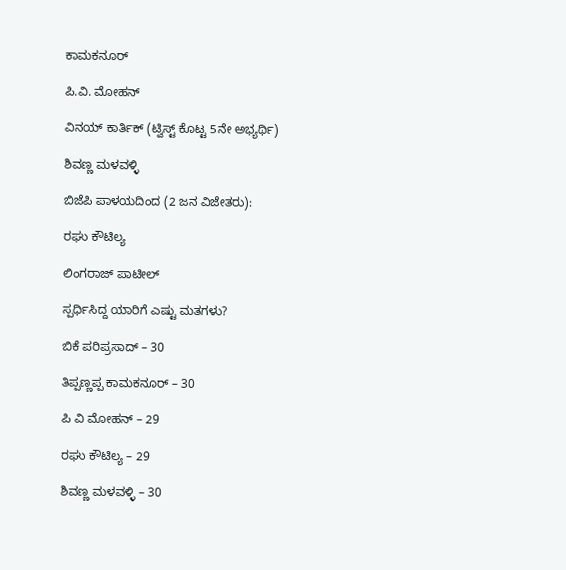ಕಾಮಕನೂರ್

ಪಿ.ವಿ. ಮೋಹನ್

ವಿನಯ್ ಕಾರ್ತಿಕ್ (ಟ್ವಿಸ್ಟ್ ಕೊಟ್ಟ 5ನೇ ಅಭ್ಯರ್ಥಿ)

ಶಿವಣ್ಣ ಮಳವಳ್ಳಿ

ಬಿಜೆಪಿ ಪಾಳಯದಿಂದ (2 ಜನ ವಿಜೇತರು):

ರಘು ಕೌಟಿಲ್ಯ

ಲಿಂಗರಾಜ್ ಪಾಟೀಲ್

ಸ್ಪರ್ಧಿಸಿದ್ದ ಯಾರಿಗೆ ಎಷ್ಟು ಮತಗಳು?

ಬಿಕೆ ಪರಿಪ್ರಸಾದ್‌ – 30

ತಿಪ್ಪಣ್ಣಪ್ಪ ಕಾಮಕನೂರ್ – 30

ಪಿ ವಿ ಮೋಹನ್ – 29

ರಘು ಕೌಟಿಲ್ಯ – 29

ಶಿವಣ್ಣ ಮಳವಳ್ಳಿ – 30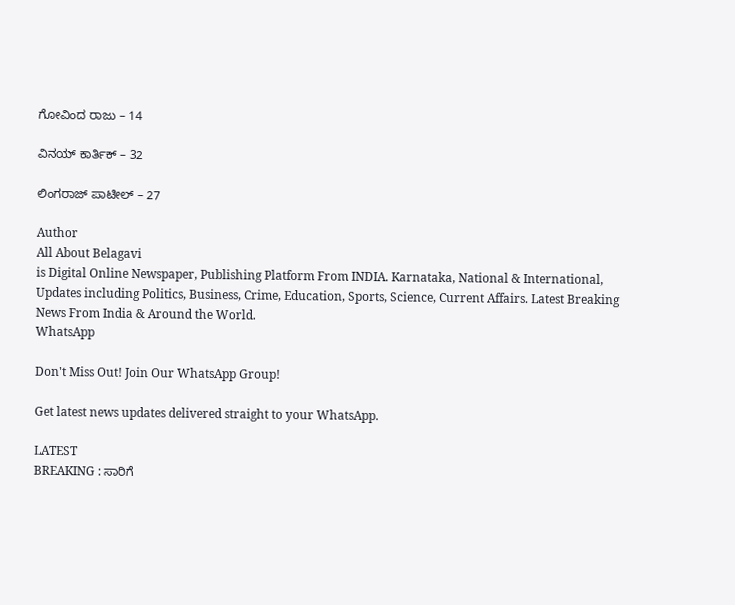ಗೋವಿಂದ ರಾಜು – 14

ವಿನಯ್ ಕಾರ್ತಿಕ್‌ – 32

ಲಿಂಗರಾಜ್ ಪಾಟೀಲ್ – 27

Author
All About Belagavi
is Digital Online Newspaper, Publishing Platform From INDIA. Karnataka, National & International, Updates including Politics, Business, Crime, Education, Sports, Science, Current Affairs. Latest Breaking News From India & Around the World.
WhatsApp

Don't Miss Out! Join Our WhatsApp Group!

Get latest news updates delivered straight to your WhatsApp.

LATEST
BREAKING : ಸಾರಿಗೆ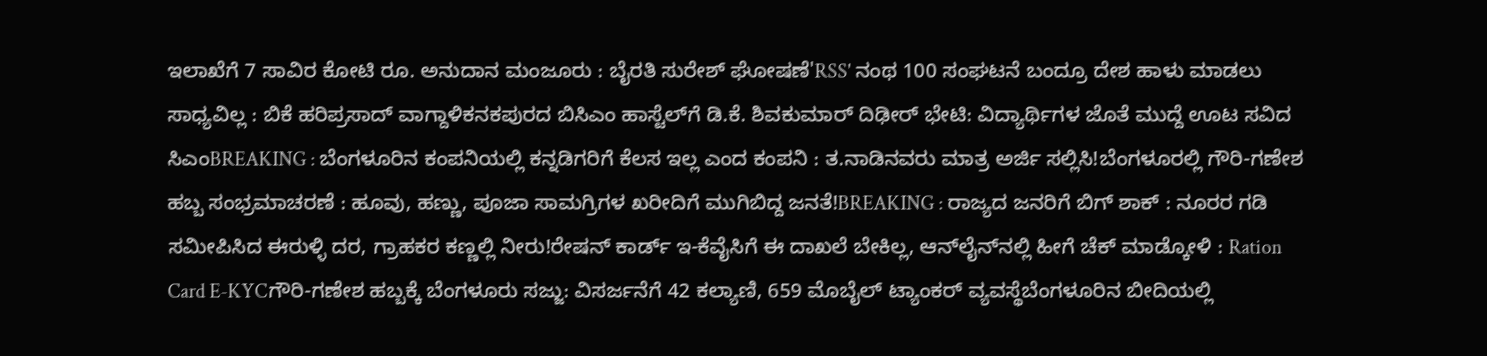ಇಲಾಖೆಗೆ 7 ಸಾವಿರ ಕೋಟಿ ರೂ. ಅನುದಾನ ಮಂಜೂರು : ಬೈರತಿ ಸುರೇಶ್ ಘೋಷಣೆ'RSS' ನಂಥ 100 ಸಂಘಟನೆ ಬಂದ್ರೂ ದೇಶ ಹಾಳು ಮಾಡಲು ಸಾಧ್ಯವಿಲ್ಲ : ಬಿಕೆ ಹರಿಪ್ರಸಾದ್ ವಾಗ್ದಾಳಿಕನಕಪುರದ ಬಿಸಿಎಂ ಹಾಸ್ಟೆಲ್‌ಗೆ ಡಿ.ಕೆ. ಶಿವಕುಮಾರ್ ದಿಢೀರ್ ಭೇಟಿ: ವಿದ್ಯಾರ್ಥಿಗಳ ಜೊತೆ ಮುದ್ದೆ ಊಟ ಸವಿದ ಸಿಎಂBREAKING : ಬೆಂಗಳೂರಿನ ಕಂಪನಿಯಲ್ಲಿ ಕನ್ನಡಿಗರಿಗೆ ಕೆಲಸ ಇಲ್ಲ ಎಂದ ಕಂಪನಿ : ತ.ನಾಡಿನವರು ಮಾತ್ರ ಅರ್ಜಿ ಸಲ್ಲಿಸಿ!ಬೆಂಗಳೂರಲ್ಲಿ ಗೌರಿ-ಗಣೇಶ ಹಬ್ಬ ಸಂಭ್ರಮಾಚರಣೆ : ಹೂವು, ಹಣ್ಣು, ಪೂಜಾ ಸಾಮಗ್ರಿಗಳ ಖರೀದಿಗೆ ಮುಗಿಬಿದ್ದ ಜನತೆ!BREAKING : ರಾಜ್ಯದ ಜನರಿಗೆ ಬಿಗ್ ಶಾಕ್ : ನೂರರ ಗಡಿ ಸಮೀಪಿಸಿದ ಈರುಳ್ಳಿ ದರ, ಗ್ರಾಹಕರ ಕಣ್ಣಲ್ಲಿ ನೀರು!ರೇಷನ್‌ ಕಾರ್ಡ್‌ ಇ-ಕೆವೈಸಿಗೆ ಈ ದಾಖಲೆ ಬೇಕಿಲ್ಲ, ಆನ್‌ಲೈನ್‌ನಲ್ಲಿ ಹೀಗೆ ಚೆಕ್‌ ಮಾಡ್ಕೋಳಿ : Ration Card E-KYCಗೌರಿ-ಗಣೇಶ ಹಬ್ಬಕ್ಕೆ ಬೆಂಗಳೂರು ಸಜ್ಜು: ವಿಸರ್ಜನೆಗೆ 42 ಕಲ್ಯಾಣಿ, 659 ಮೊಬೈಲ್ ಟ್ಯಾಂಕರ್ ವ್ಯವಸ್ಥೆಬೆಂಗಳೂರಿನ ಬೀದಿಯಲ್ಲಿ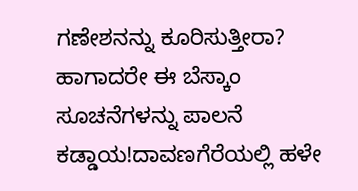ಗಣೇಶನನ್ನು ಕೂರಿಸುತ್ತೀರಾ? ಹಾಗಾದರೇ ಈ ಬೆಸ್ಕಾಂ ಸೂಚನೆಗಳನ್ನು ಪಾಲನೆ ಕಡ್ಡಾಯ!ದಾವಣಗೆರೆಯಲ್ಲಿ ಹಳೇ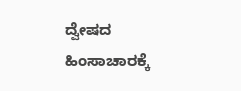ದ್ವೇಷದ ಹಿಂಸಾಚಾರಕ್ಕೆ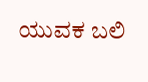ಯುವಕ ಬಲಿ